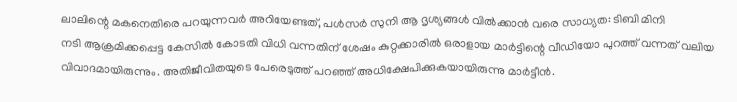ലാലിന്റെ മകനെതിരെ പറയുന്നവർ അറിയേണ്ടത്, പൾസർ സുനി ആ ദൃശ്യങ്ങൾ വിൽക്കാൻ വരെ സാധ്യത: ടിബി മിനി
നടി ആക്രമിക്കപ്പെട്ട കേസിൽ കോടതി വിധി വന്നതിന് ശേഷം കുറ്റക്കാരിൽ ഒരാളായ മാർട്ടിന്റെ വീഡിയോ പുറത്ത് വന്നത് വലിയ വിവാദമായിരുന്നും. അതിജീവിതയുടെ പേരെടുത്ത് പറഞ്ഞ് അധിക്ഷേപിക്കുകയായിരുന്നു മാർട്ടീൻ.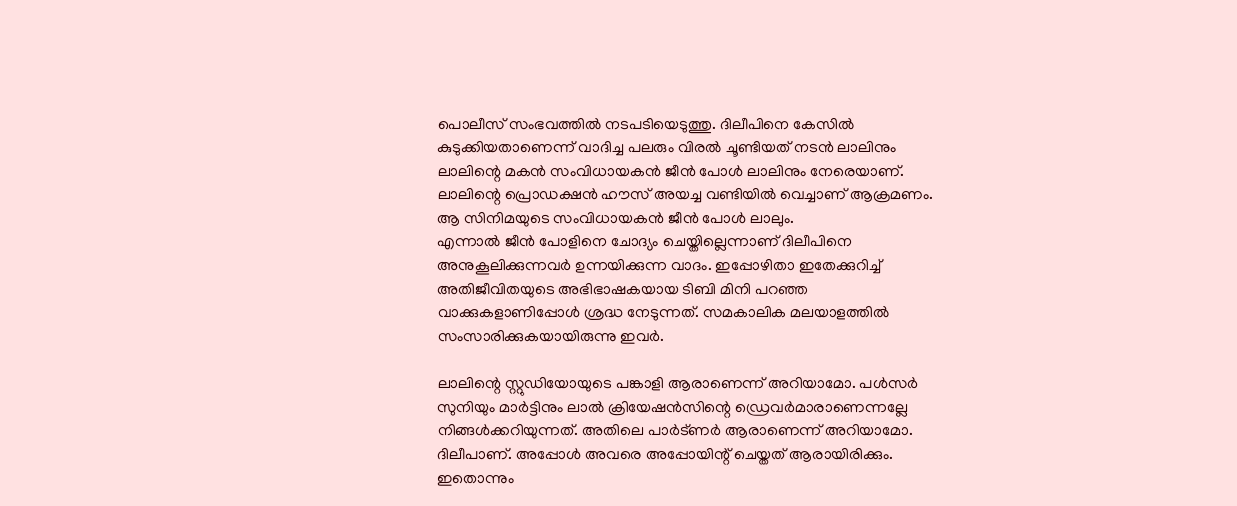പൊലീസ് സംഭവത്തിൽ നടപടിയെടുത്തു. ദിലീപിനെ കേസിൽ കുടുക്കിയതാണെന്ന് വാദിച്ച പലരും വിരൽ ചൂണ്ടിയത് നടൻ ലാലിനും ലാലിന്റെ മകൻ സംവിധായകൻ ജീൻ പോൾ ലാലിനും നേരെയാണ്. ലാലിന്റെ പ്രൊഡക്ഷൻ ഹൗസ് അയച്ച വണ്ടിയിൽ വെച്ചാണ് ആക്രമണം. ആ സിനിമയുടെ സംവിധായകൻ ജീൻ പോൾ ലാലും.
എന്നാൽ ജീൻ പോളിനെ ചോദ്യം ചെയ്തില്ലെന്നാണ് ദിലീപിനെ അനുകൂലിക്കുന്നവർ ഉന്നയിക്കുന്ന വാദം. ഇപ്പോഴിതാ ഇതേക്കുറിച്ച് അതിജീവിതയുടെ അഭിഭാഷകയായ ടിബി മിനി പറഞ്ഞ വാക്കുകളാണിപ്പോൾ ശ്രദ്ധ നേടുന്നത്. സമകാലിക മലയാളത്തിൽ സംസാരിക്കുകയായിരുന്നു ഇവർ.

ലാലിന്റെ സ്റ്റുഡിയോയുടെ പങ്കാളി ആരാണെന്ന് അറിയാമോ. പൾസർ സുനിയും മാർട്ടിനും ലാൽ ക്രിയേഷൻസിന്റെ ഡ്രെവർമാരാണെന്നല്ലേ നിങ്ങൾക്കറിയുന്നത്. അതിലെ പാർട്ണർ ആരാണെന്ന് അറിയാമോ. ദിലീപാണ്. അപ്പോൾ അവരെ അപ്പോയിന്റ് ചെയ്തത് ആരായിരിക്കും. ഇതൊന്നും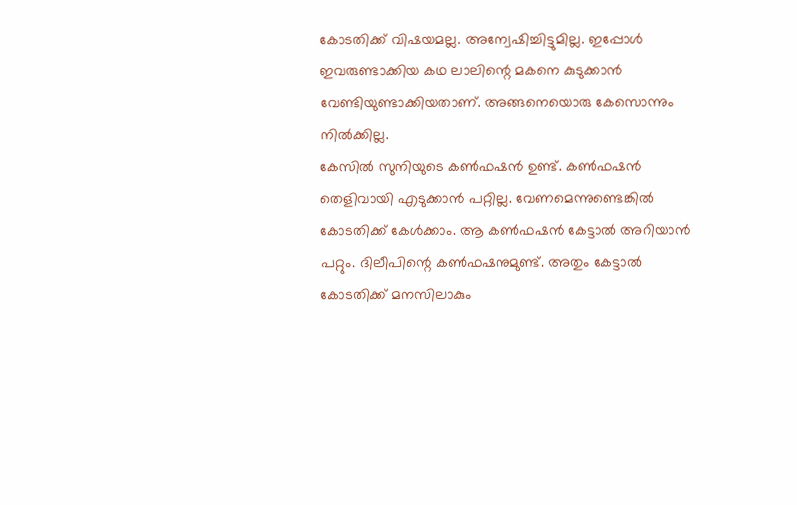കോടതിക്ക് വിഷയമല്ല. അന്വേഷിച്ചിട്ടുമില്ല. ഇപ്പോൾ ഇവരുണ്ടാക്കിയ കഥ ലാലിന്റെ മകനെ കുടുക്കാൻ വേണ്ടിയുണ്ടാക്കിയതാണ്. അങ്ങനെയൊരു കേസൊന്നും നിൽക്കില്ല.
കേസിൽ സുനിയുടെ കൺഫഷൻ ഉണ്ട്. കൺഫഷൻ തെളിവായി എടുക്കാൻ പറ്റില്ല. വേണമെന്നുണ്ടെങ്കിൽ കോടതിക്ക് കേൾക്കാം. ആ കൺഫഷൻ കേട്ടാൽ അറിയാൻ പറ്റും. ദിലീപിന്റെ കൺഫഷനുമുണ്ട്. അതും കേട്ടാൽ കോടതിക്ക് മനസിലാകും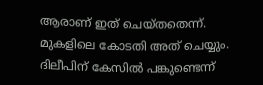ആരാണ് ഇത് ചെയ്തതെന്ന്. മുകളിലെ കോടതി അത് ചെയ്യും. ദിലീപിന് കേസിൽ പങ്കുണ്ടെന്ന്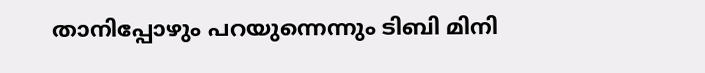താനിപ്പോഴും പറയുന്നെന്നും ടിബി മിനി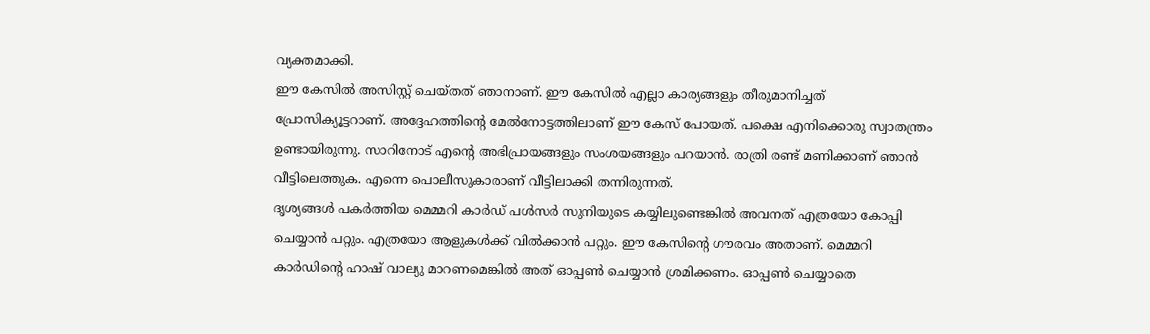വ്യക്തമാക്കി.
ഈ കേസിൽ അസിസ്റ്റ് ചെയ്തത് ഞാനാണ്. ഈ കേസിൽ എല്ലാ കാര്യങ്ങളും തീരുമാനിച്ചത് പ്രോസിക്യൂട്ടറാണ്. അദ്ദേഹത്തിന്റെ മേൽനോട്ടത്തിലാണ് ഈ കേസ് പോയത്. പക്ഷെ എനിക്കൊരു സ്വാതന്ത്രം ഉണ്ടായിരുന്നു. സാറിനോട് എന്റെ അഭിപ്രായങ്ങളും സംശയങ്ങളും പറയാൻ. രാത്രി രണ്ട് മണിക്കാണ് ഞാൻ വീട്ടിലെത്തുക. എന്നെ പൊലീസുകാരാണ് വീട്ടിലാക്കി തന്നിരുന്നത്.
ദൃശ്യങ്ങൾ പകർത്തിയ മെമ്മറി കാർഡ് പൾസർ സുനിയുടെ കയ്യിലുണ്ടെങ്കിൽ അവനത് എത്രയോ കോപ്പി ചെയ്യാൻ പറ്റും. എത്രയോ ആളുകൾക്ക് വിൽക്കാൻ പറ്റും. ഈ കേസിന്റെ ഗൗരവം അതാണ്. മെമ്മറി കാർഡിന്റെ ഹാഷ് വാല്യു മാറണമെങ്കിൽ അത് ഓപ്പൺ ചെയ്യാൻ ശ്രമിക്കണം. ഓപ്പൺ ചെയ്യാതെ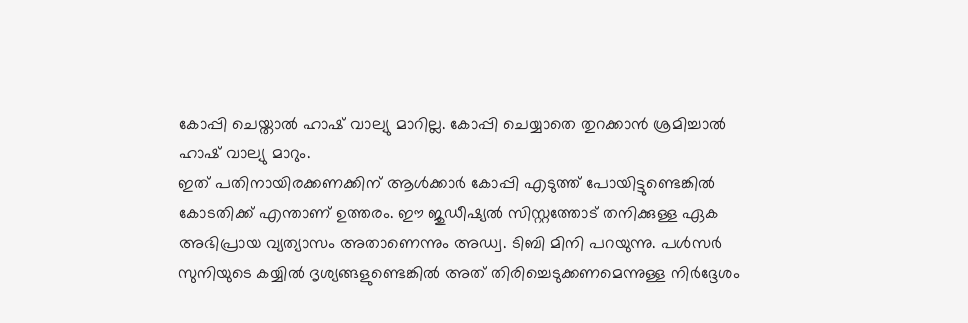കോപ്പി ചെയ്താൽ ഹാഷ് വാല്യു മാറില്ല. കോപ്പി ചെയ്യാതെ തുറക്കാൻ ശ്രമിച്ചാൽ ഹാഷ് വാല്യു മാറും.
ഇത് പതിനായിരക്കണക്കിന് ആൾക്കാർ കോപ്പി എടുത്ത് പോയിട്ടുണ്ടെങ്കിൽ കോടതിക്ക് എന്താണ് ഉത്തരം. ഈ ജുഡീഷ്യൽ സിസ്റ്റത്തോട് തനിക്കുള്ള ഏക അഭിപ്രായ വ്യത്യാസം അതാണെന്നും അഡ്വ. ടിബി മിനി പറയുന്നു. പൾസർ സുനിയുടെ കയ്യിൽ ദൃശ്യങ്ങളുണ്ടെങ്കിൽ അത് തിരിച്ചെടുക്കണമെന്നുള്ള നിർദ്ദേശം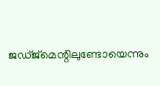ജഡ്ജ്മെന്റിലുണ്ടോയെന്നും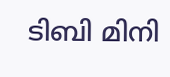ടിബി മിനി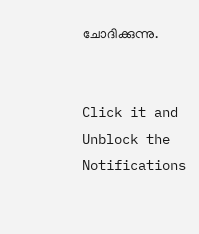ചോദിക്കുന്നു.


Click it and Unblock the Notifications